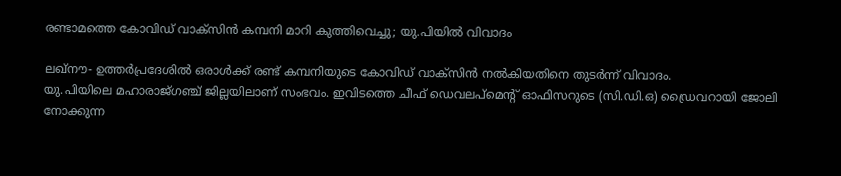രണ്ടാമത്തെ കോവിഡ് വാക്‌സിന്‍ കമ്പനി മാറി കുത്തിവെച്ചു; യു.പിയില്‍ വിവാദം

ലഖ്‌നൗ- ഉത്തര്‍പ്രദേശില്‍ ഒരാള്‍ക്ക് രണ്ട് കമ്പനിയുടെ കോവിഡ് വാക്‌സിന്‍ നല്‍കിയതിനെ തുടര്‍ന്ന് വിവാദം.
യു.പിയിലെ മഹാരാജ്ഗഞ്ച് ജില്ലയിലാണ് സംഭവം. ഇവിടത്തെ ചീഫ് ഡെവലപ്‌മെന്റ് ഓഫിസറുടെ (സി.ഡി.ഒ) ഡ്രൈവറായി ജോലി നോക്കുന്ന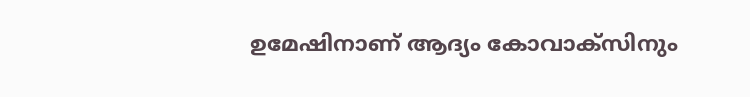ഉമേഷിനാണ് ആദ്യം കോവാക്‌സിനും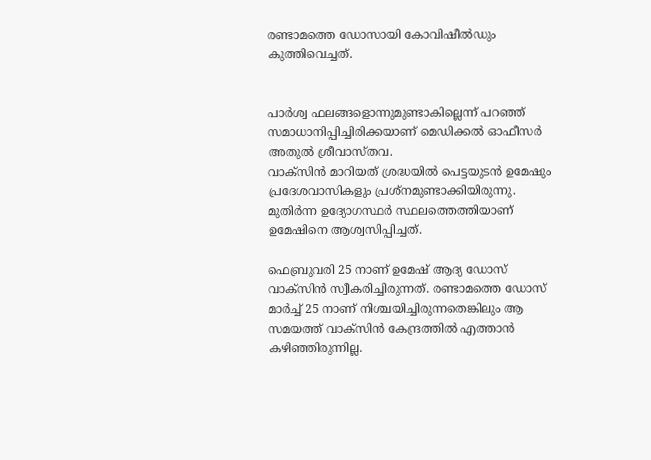രണ്ടാമത്തെ ഡോസായി കോവിഷീല്‍ഡും കുത്തിവെച്ചത്.


പാര്‍ശ്വ ഫലങ്ങളൊന്നുമുണ്ടാകില്ലെന്ന് പറഞ്ഞ് സമാധാനിപ്പിച്ചിരിക്കയാണ് മെഡിക്കല്‍ ഓഫീസര്‍ അതുല്‍ ശ്രീവാസ്തവ.
വാക്‌സിന്‍ മാറിയത് ശ്രദ്ധയില്‍ പെട്ടയുടന്‍ ഉമേഷും പ്രദേശവാസികളും പ്രശ്‌നമുണ്ടാക്കിയിരുന്നു. മുതിര്‍ന്ന ഉദ്യോഗസ്ഥര്‍ സ്ഥലത്തെത്തിയാണ് ഉമേഷിനെ ആശ്വസിപ്പിച്ചത്.

ഫെബ്രുവരി 25 നാണ് ഉമേഷ് ആദ്യ ഡോസ് വാക്‌സിന്‍ സ്വീകരിച്ചിരുന്നത്. രണ്ടാമത്തെ ഡോസ് മാര്‍ച്ച് 25 നാണ് നിശ്ചയിച്ചിരുന്നതെങ്കിലും ആ സമയത്ത് വാക്‌സിന്‍ കേന്ദ്രത്തില്‍ എത്താന്‍ കഴിഞ്ഞിരുന്നില്ല.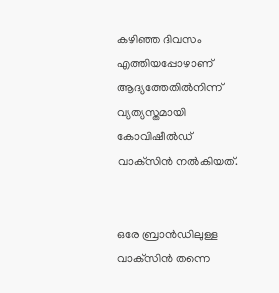കഴിഞ്ഞ ദിവസം എത്തിയപ്പോഴാണ് ആദ്യത്തേതില്‍നിന്ന് വ്യത്യസ്തമായി കോവിഷീല്‍ഡ് വാക്‌സിന്‍ നല്‍കിയത്.


ഒരേ ബ്രാന്‍ഡിലുള്ള വാക്‌സിന്‍ തന്നെ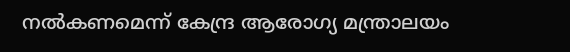നല്‍കണമെന്ന് കേന്ദ്ര ആരോഗ്യ മന്ത്രാലയം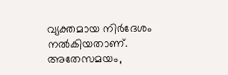വ്യക്തമായ നിര്‍ദേശം നല്‍കിയതാണ്.
അതേസമയം,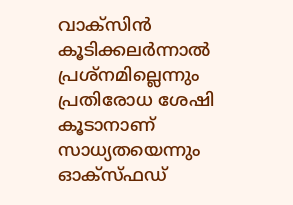വാക്‌സിന്‍ കൂടിക്കലര്‍ന്നാല്‍ പ്രശ്‌നമില്ലെന്നും പ്രതിരോധ ശേഷി കൂടാനാണ് സാധ്യതയെന്നും ഓക്‌സ്ഫഡ്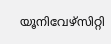യൂനിവേഴ്‌സിറ്റി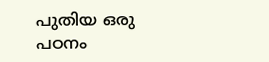പുതിയ ഒരു പഠനം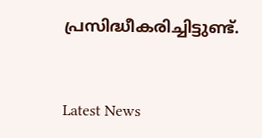പ്രസിദ്ധീകരിച്ചിട്ടുണ്ട്.



Latest News